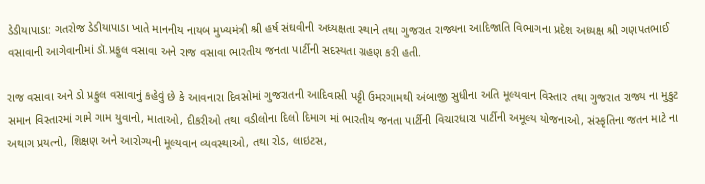ડેડીયાપાડા: ગતરોજ ડેડીયાપાડા ખાતે માનનીય નાયબ મુખ્યમંત્રી શ્રી હર્ષ સંઘવીની અધ્યક્ષતા સ્થાને તથા ગુજરાત રાજ્યના આદિજાતિ વિભાગના પ્રદેશ અધ્યક્ષ શ્રી ગણપતભાઈ વસાવાની આગેવાનીમાં ડૉ.પ્રફુલ વસાવા અને રાજ વસાવા ભારતીય જનતા પાર્ટીની સદસ્યતા ગ્રહણ કરી હતી.

રાજ વસાવા અને ડો પ્રફુલ વસાવાનું કહેવું છે કે આવનારા દિવસોમાં ગુજરાતની આદિવાસી પટ્ટી ઉમરગામથી અંબાજી સુધીના અતિ મૂલ્યવાન વિસ્તાર તથા ગુજરાત રાજ્ય ના મુકુટ સમાન વિસ્તારમાં ગામે ગામ યુવાનો, માતાઓ, દીકરીઓ તથા વડીલોના દિલો દિમાગ માં ભારતીય જનતા પાર્ટીની વિચારધારા પાર્ટીની અમૂલ્ય યોજનાઓ, સંસ્કૃતિના જતન માટે ના અથાગ પ્રયત્નો, શિક્ષણ અને આરોગ્યની મૂલ્યવાન વ્યવસ્થાઓ, તથા રોડ, લાઇટસ,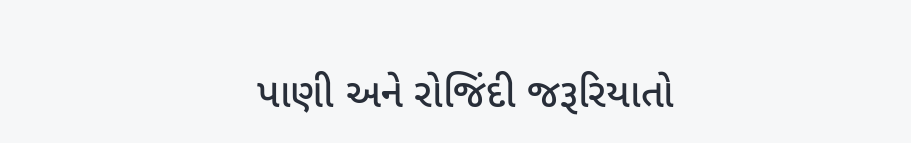પાણી અને રોજિંદી જરૂરિયાતો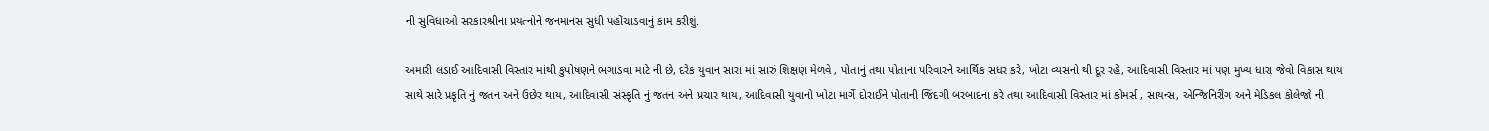ની સુવિધાઓ સરકારશ્રીના પ્રયત્નોને જનમાનસ સુધી પહોંચાડવાનું કામ કરીશું.

અમારી લડાઈ આદિવાસી વિસ્તાર માંથી કુપોષણને ભગાડવા માટે ની છે, દરેક યુવાન સારા માં સારું શિક્ષણ મેળવે , પોતાનું તથા પોતાના પરિવારને આર્થિક સધર કરે, ખોટા વ્યસનો થી દૂર રહે, આદિવાસી વિસ્તાર માં પણ મુખ્ય ધારા જેવો વિકાસ થાય સાથે સારે પ્રકૃતિ નું જતન અને ઉછેર થાય, આદિવાસી સંસ્કૃતિ નું જતન અને પ્રચાર થાય, આદિવાસી યુવાનો ખોટા માર્ગે દોરાઈને પોતાની જિંદગી બરબાદના કરે તથા આદિવાસી વિસ્તાર માં કોમર્સ , સાયન્સ, એન્જિનિરીંગ અને મેડિકલ કોલેજો ની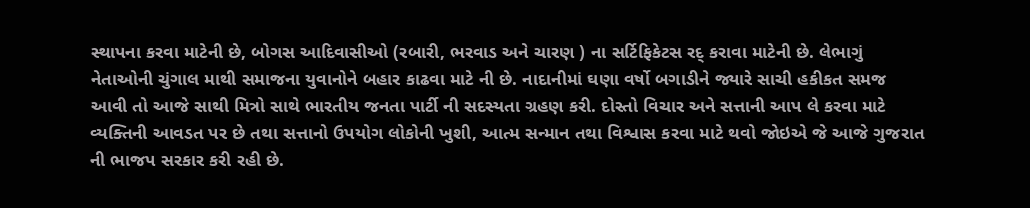સ્થાપના કરવા માટેની છે, બોગસ આદિવાસીઓ (રબારી, ભરવાડ અને ચારણ ) ના સર્ટિફિકેટસ રદ્ કરાવા માટેની છે. લેભાગું નેતાઓની ચુંગાલ માથી સમાજના યુવાનોને બહાર કાઢવા માટે ની છે. નાદાનીમાં ઘણા વર્ષો બગાડીને જ્યારે સાચી હકીકત સમજ આવી તો આજે સાથી મિત્રો સાથે ભારતીય જનતા પાર્ટી ની સદસ્યતા ગ્રહણ કરી. દોસ્તો વિચાર અને સત્તાની આપ લે કરવા માટે વ્યક્તિની આવડત પર છે તથા સત્તાનો ઉપયોગ લોકોની ખુશી, આત્મ સન્માન તથા વિશ્વાસ કરવા માટે થવો જોઇએ જે આજે ગુજરાત ની ભાજપ સરકાર કરી રહી છે.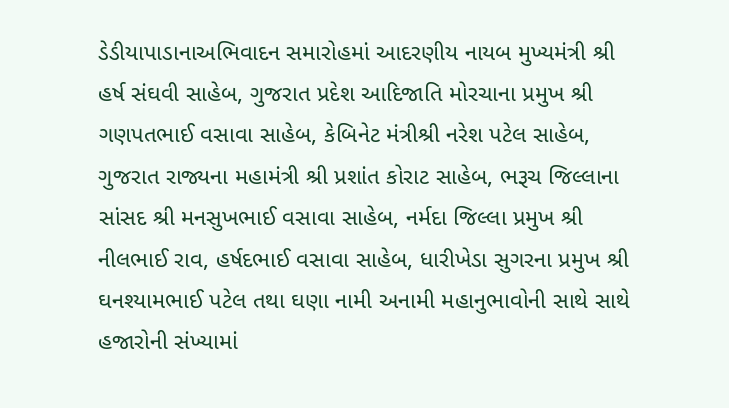ડેડીયાપાડાનાઅભિવાદન સમારોહમાં આદરણીય નાયબ મુખ્યમંત્રી શ્રી હર્ષ સંઘવી સાહેબ, ગુજરાત પ્રદેશ આદિજાતિ મોરચાના પ્રમુખ શ્રી ગણપતભાઈ વસાવા સાહેબ, કેબિનેટ મંત્રીશ્રી નરેશ પટેલ સાહેબ, ગુજરાત રાજ્યના મહામંત્રી શ્રી પ્રશાંત કોરાટ સાહેબ, ભરૂચ જિલ્લાના સાંસદ શ્રી મનસુખભાઈ વસાવા સાહેબ, નર્મદા જિલ્લા પ્રમુખ શ્રી નીલભાઈ રાવ, હર્ષદભાઈ વસાવા સાહેબ, ધારીખેડા સુગરના પ્રમુખ શ્રી ઘનશ્યામભાઈ પટેલ તથા ઘણા નામી અનામી મહાનુભાવોની સાથે સાથે હજારોની સંખ્યામાં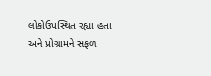લોકોઉપસ્થિત રહ્યા હતા અને પ્રોગ્રામને સફળ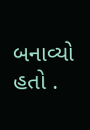બનાવ્યો હતો .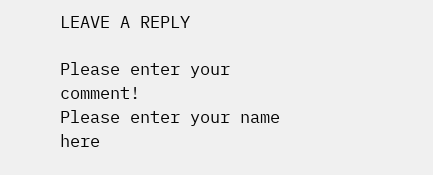LEAVE A REPLY

Please enter your comment!
Please enter your name here